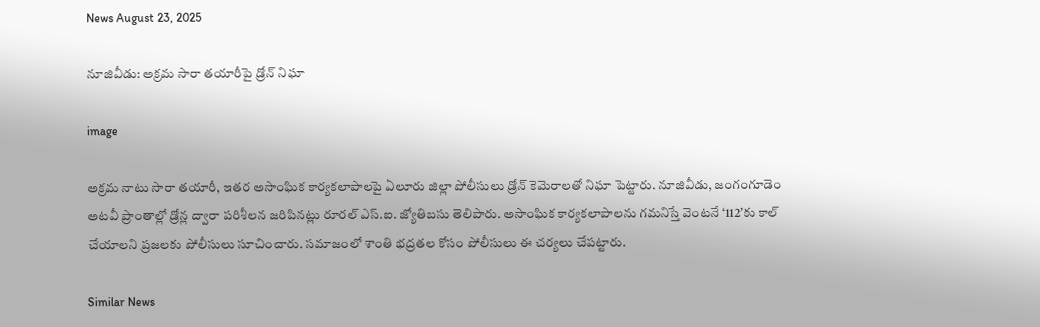News August 23, 2025

నూజివీడు: అక్రమ సారా తయారీపై డ్రోన్ నిఘా

image

అక్రమ నాటు సారా తయారీ, ఇతర అసాంఘిక కార్యకలాపాలపై ఏలూరు జిల్లా పోలీసులు డ్రోన్ కెమెరాలతో నిఘా పెట్టారు. నూజివీడు, జంగంగూడెం అటవీ ప్రాంతాల్లో డ్రోన్ల ద్వారా పరిశీలన జరిపినట్లు రూరల్ ఎస్.ఐ. జ్యోతిబసు తెలిపారు. అసాంఘిక కార్యకలాపాలను గమనిస్తే వెంటనే ‘112’కు కాల్ చేయాలని ప్రజలకు పోలీసులు సూచించారు. సమాజంలో శాంతి భద్రతల కోసం పోలీసులు ఈ చర్యలు చేపట్టారు.

Similar News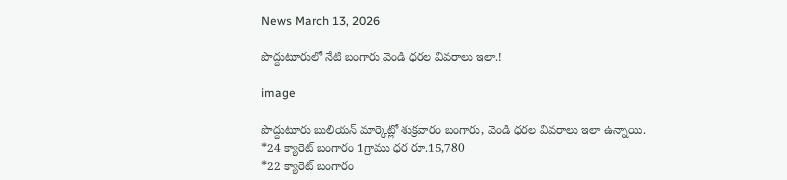News March 13, 2026

పొద్దుటూరులో నేటి బంగారు వెండి ధరల వివరాలు ఇలా.!

image

పొద్దుటూరు బులియన్ మార్కెట్లో శుక్రవారం బంగారు, వెండి ధరల వివరాలు ఇలా ఉన్నాయి.
*24 క్యారెట్ బంగారం 1గ్రాము ధర రూ.15,780
*22 క్యారెట్ బంగారం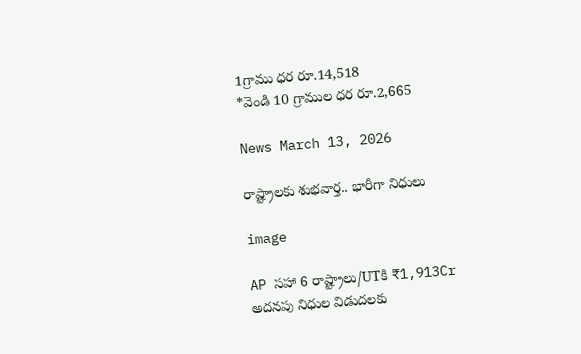1గ్రాము ధర రూ.14,518
*వెండి 10 గ్రాముల ధర రూ.2,665

News March 13, 2026

రాష్ట్రాలకు శుభవార్త.. భారీగా నిధులు

image

AP సహా 6 రాష్ట్రాలు/UTకి ₹1,913Cr అదనపు నిధుల విడుదలకు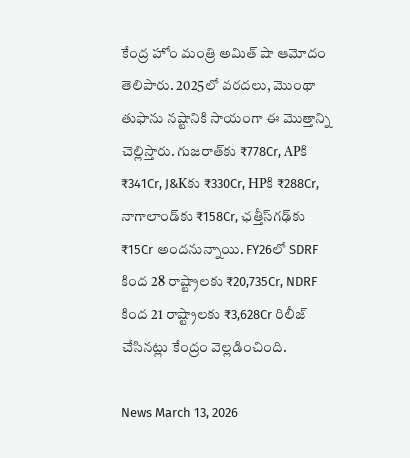కేంద్ర హోం మంత్రి అమిత్ షా ఆమోదం తెలిపారు. 2025లో వరదలు, మొంథా తుఫాను నష్టానికి సాయంగా ఈ మొత్తాన్ని చెల్లిస్తారు. గుజరాత్‌కు ₹778Cr, APకి ₹341Cr, J&Kకు ₹330Cr, HPకి ₹288Cr, నాగాలాండ్‌కు ₹158Cr, ఛత్తీస్‌గఢ్‌కు ₹15Cr అందనున్నాయి. FY26లో SDRF కింద 28 రాష్ట్రాలకు ₹20,735Cr, NDRF కింద 21 రాష్ట్రాలకు ₹3,628Cr రిలీజ్ చేసినట్లు కేంద్రం వెల్లడించింది.

News March 13, 2026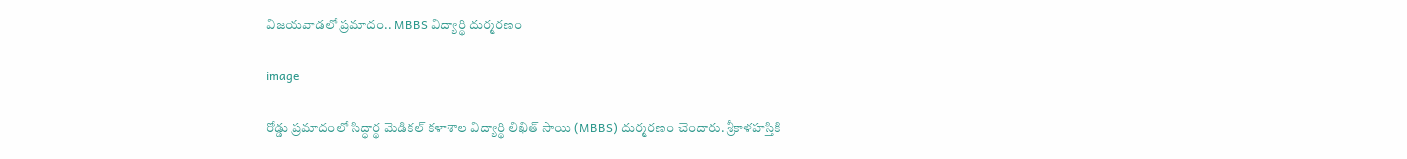విజయవాడలో ప్రమాదం.. MBBS విద్యార్థి దుర్మరణం

image

రోడ్డు ప్రమాదంలో సిద్ధార్థ మెడికల్ కళాశాల విద్యార్థి లిఖిత్ సాయి (MBBS) దుర్మరణం చెందారు. శ్రీకాళహస్తికి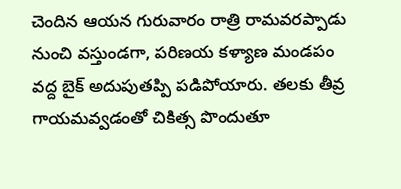చెందిన ఆయన గురువారం రాత్రి రామవరప్పాడు నుంచి వస్తుండగా, పరిణయ కళ్యాణ మండపం వద్ద బైక్ అదుపుతప్పి పడిపోయారు. తలకు తీవ్ర గాయమవ్వడంతో చికిత్స పొందుతూ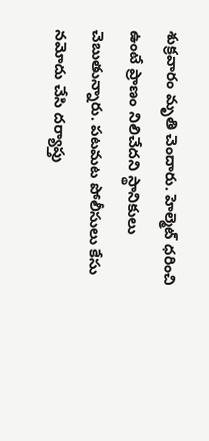శుక్రవారం మృతి చెందారు. హెల్మెట్ ధరించి ఉంటే ప్రాణం నిలిచేదని స్థానికులు చెబుతున్నారు. పటమట పోలీసులు కేసు నమోదు చేసి దర్యాప్తు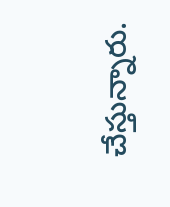చేస్తున్నారు.